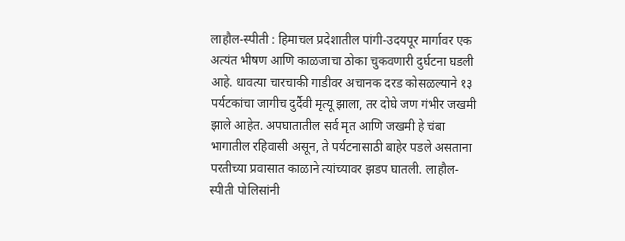लाहौल-स्पीती : हिमाचल प्रदेशातील पांगी-उदयपूर मार्गावर एक अत्यंत भीषण आणि काळजाचा ठोका चुकवणारी दुर्घटना घडली आहे. धावत्या चारचाकी गाडीवर अचानक दरड कोसळल्याने १३ पर्यटकांचा जागीच दुर्दैवी मृत्यू झाला, तर दोघे जण गंभीर जखमी झाले आहेत. अपघातातील सर्व मृत आणि जखमी हे चंबा भागातील रहिवासी असून, ते पर्यटनासाठी बाहेर पडले असताना परतीच्या प्रवासात काळाने त्यांच्यावर झडप घातली. लाहौल-स्पीती पोलिसांनी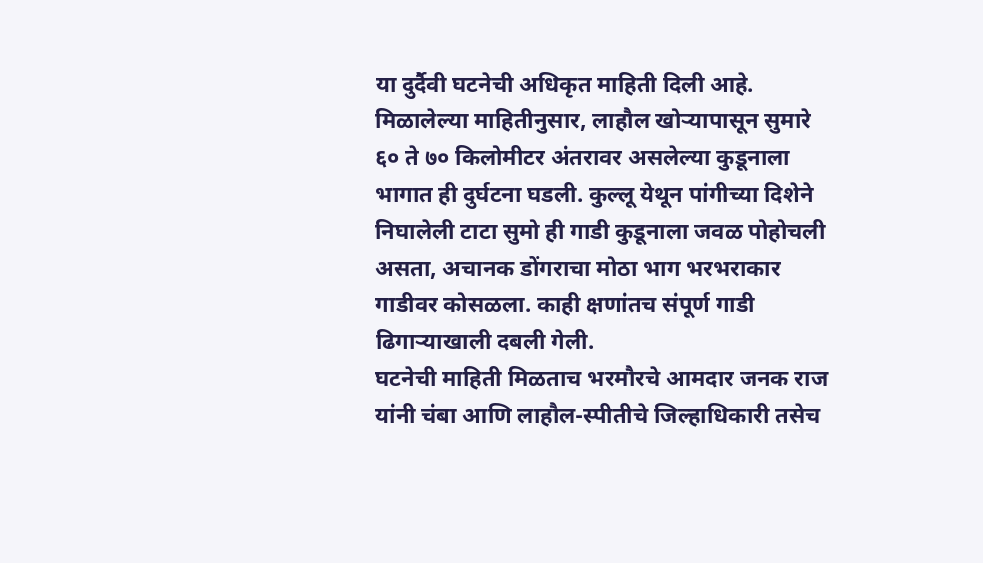या दुर्दैवी घटनेची अधिकृत माहिती दिली आहे.
मिळालेल्या माहितीनुसार, लाहौल खोऱ्यापासून सुमारे ६० ते ७० किलोमीटर अंतरावर असलेल्या कुडूनाला भागात ही दुर्घटना घडली. कुल्लू येथून पांगीच्या दिशेने निघालेली टाटा सुमो ही गाडी कुडूनाला जवळ पोहोचली असता, अचानक डोंगराचा मोठा भाग भरभराकार गाडीवर कोसळला. काही क्षणांतच संपूर्ण गाडी ढिगाऱ्याखाली दबली गेली.
घटनेची माहिती मिळताच भरमौरचे आमदार जनक राज यांनी चंबा आणि लाहौल-स्पीतीचे जिल्हाधिकारी तसेच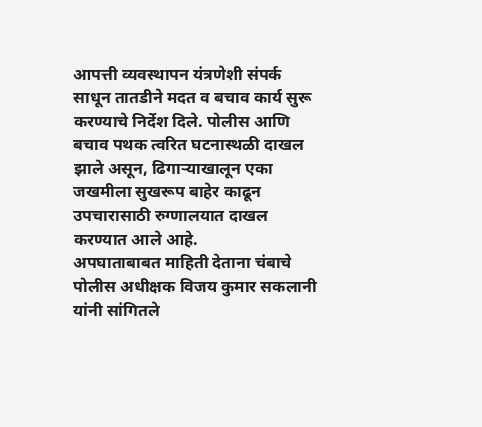आपत्ती व्यवस्थापन यंत्रणेशी संपर्क साधून तातडीने मदत व बचाव कार्य सुरू करण्याचे निर्देश दिले. पोलीस आणि बचाव पथक त्वरित घटनास्थळी दाखल झाले असून, ढिगाऱ्याखालून एका जखमीला सुखरूप बाहेर काढून उपचारासाठी रुग्णालयात दाखल करण्यात आले आहे.
अपघाताबाबत माहिती देताना चंबाचे पोलीस अधीक्षक विजय कुमार सकलानी यांनी सांगितले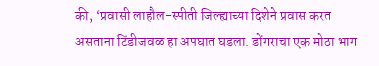की, ‘प्रवासी लाहौल-स्पीती जिल्ह्याच्या दिशेने प्रवास करत असताना टिंडीजवळ हा अपघात घडला. डोंगराचा एक मोठा भाग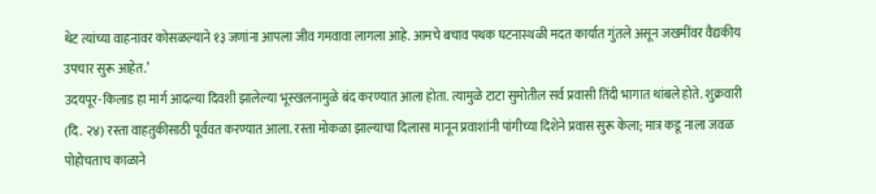थेट त्यांच्या वाहनावर कोसळल्याने १३ जणांना आपला जीव गमवावा लागला आहे. आमचे बचाव पथक घटनास्थळी मदत कार्यात गुंतले असून जखमींवर वैद्यकीय उपचार सुरू आहेत.’
उदयपूर-किलाड हा मार्ग आदल्या दिवशी झालेल्या भूस्खलनामुळे बंद करण्यात आला होता. त्यामुळे टाटा सुमोतील सर्व प्रवासी तिंदी भागात थांबले होते. शुक्रवारी (दि. २४) रस्ता वाहतुकीसाठी पूर्ववत करण्यात आला. रस्ता मोकळा झाल्याचा दिलासा मानून प्रवाशांनी पांगीच्या दिशेने प्रवास सुरू केला; मात्र कडू नाला जवळ पोहोचताच काळाने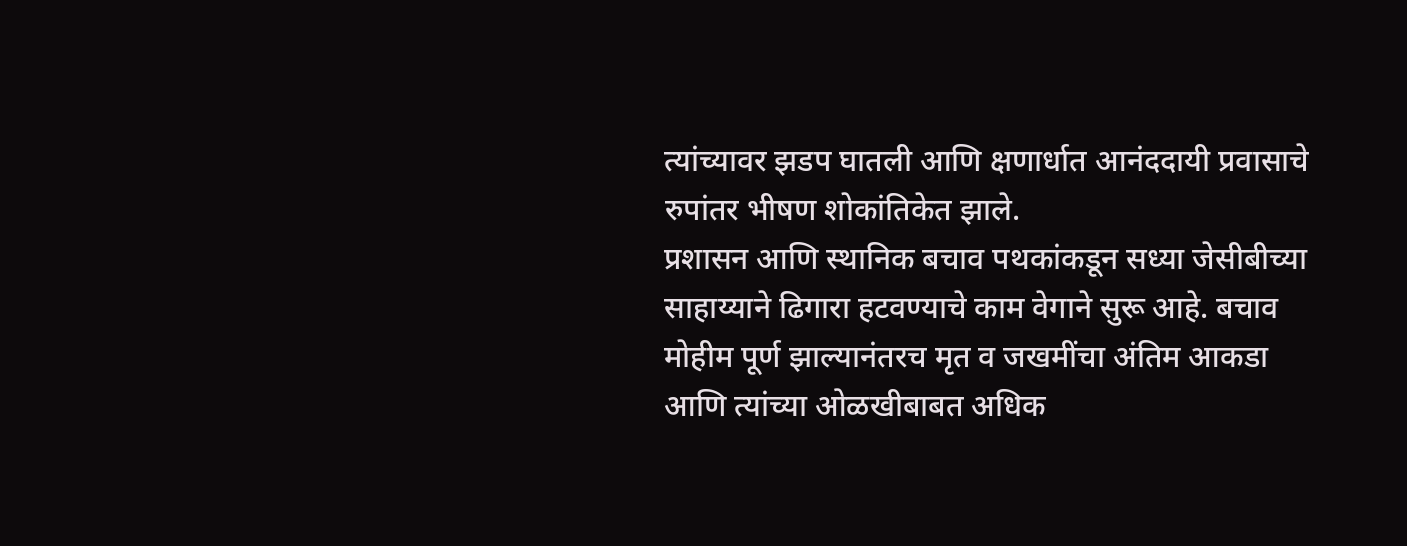त्यांच्यावर झडप घातली आणि क्षणार्धात आनंददायी प्रवासाचे रुपांतर भीषण शोकांतिकेत झाले.
प्रशासन आणि स्थानिक बचाव पथकांकडून सध्या जेसीबीच्या साहाय्याने ढिगारा हटवण्याचे काम वेगाने सुरू आहे. बचाव मोहीम पूर्ण झाल्यानंतरच मृत व जखमींचा अंतिम आकडा आणि त्यांच्या ओळखीबाबत अधिक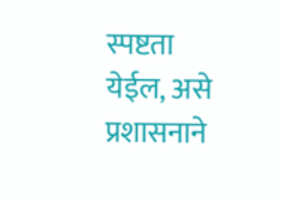स्पष्टता येईल, असे प्रशासनाने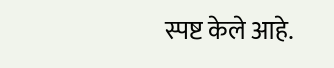स्पष्ट केले आहे.